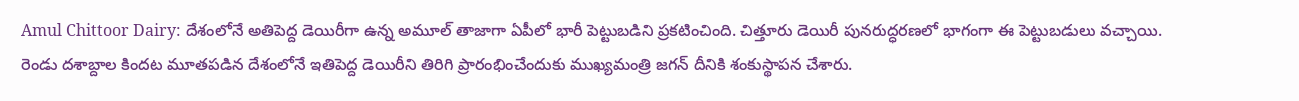Amul Chittoor Dairy: దేశంలోనే అతిపెద్ద డెయిరీగా ఉన్న అమూల్ తాజాగా ఏపీలో భారీ పెట్టుబడిని ప్రకటించింది. చిత్తూరు డెయిరీ పునరుద్ధరణలో భాగంగా ఈ పెట్టుబడులు వచ్చాయి.
రెండు దశాబ్దాల కిందట మూతపడిన దేశంలోనే ఇతిపెద్ద డెయిరీని తిరిగి ప్రారంభించేందుకు ముఖ్యమంత్రి జగన్ దీనికి శంకుస్థాపన చేశారు.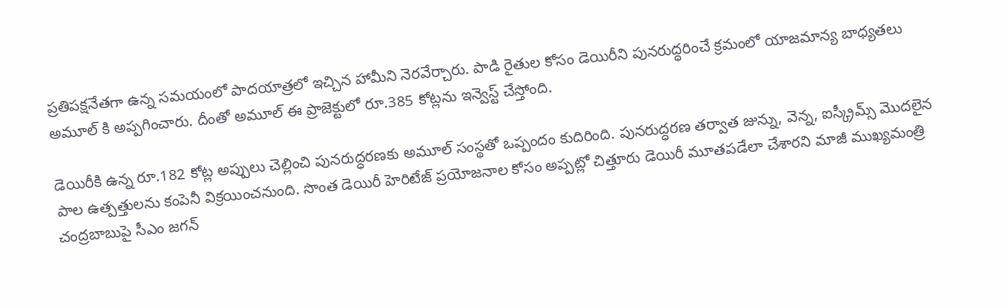ప్రతిపక్షనేతగా ఉన్న సమయంలో పాదయాత్రలో ఇచ్చిన హామీని నెరవేర్చారు. పాడి రైతుల కోసం డెయిరీని పునరుద్ధరించే క్రమంలో యాజమాన్య బాధ్యతలు అమూల్ కి అప్పగించారు. దీంతో అమూల్ ఈ ప్రాజెక్టులో రూ.385 కోట్లను ఇన్వెస్ట్ చేస్తోంది.

డెయిరీకి ఉన్న రూ.182 కోట్ల అప్పులు చెల్లించి పునరుద్ధరణకు అమూల్ సంస్థతో ఒప్పందం కుదిరింది. పునరుద్ధరణ తర్వాత జున్ను, వెన్న, ఐస్క్రీమ్స్ మొదలైన పాల ఉత్పత్తులను కంపెనీ విక్రయించనుంది. సొంత డెయిరీ హెరిటేజ్ ప్రయోజనాల కోసం అప్పట్లో చిత్తూరు డెయిరీ మూతపడేలా చేశారని మాజీ ముఖ్యమంత్రి చంద్రబాబుపై సీఎం జగన్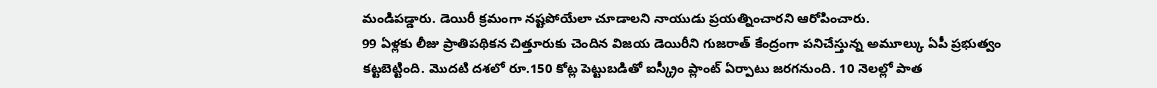మండిపడ్డారు. డెయిరీ క్రమంగా నష్టపోయేలా చూడాలని నాయుడు ప్రయత్నించారని ఆరోపించారు.
99 ఏళ్లకు లీజు ప్రాతిపథికన చిత్తూరుకు చెందిన విజయ డెయిరీని గుజరాత్ కేంద్రంగా పనిచేస్తున్న అమూల్కు ఏపీ ప్రభుత్వం కట్టబెట్టింది. మెుదటి దశలో రూ.150 కోట్ల పెట్టుబడితో ఐస్క్రీం ప్లాంట్ ఏర్పాటు జరగనుంది. 10 నెలల్లో పాత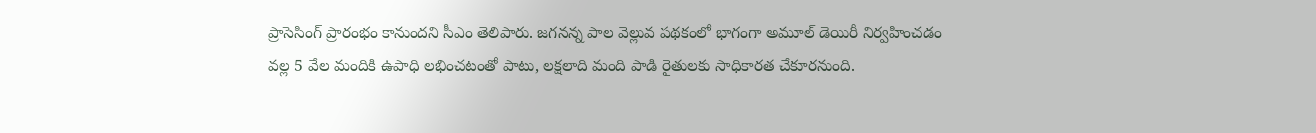ప్రాసెసింగ్ ప్రారంభం కానుందని సీఎం తెలిపారు. జగనన్న పాల వెల్లువ పథకంలో భాగంగా అమూల్ డెయిరీ నిర్వహించడం వల్ల 5 వేల మందికి ఉపాధి లభించటంతో పాటు, లక్షలాది మంది పాడి రైతులకు సాధికారత చేకూరనుంది.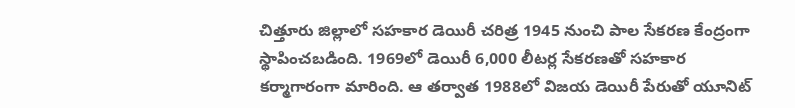చిత్తూరు జిల్లాలో సహకార డెయిరీ చరిత్ర 1945 నుంచి పాల సేకరణ కేంద్రంగా స్థాపించబడింది. 1969లో డెయిరీ 6,000 లీటర్ల సేకరణతో సహకార కర్మాగారంగా మారింది. ఆ తర్వాత 1988లో విజయ డెయిరీ పేరుతో యూనిట్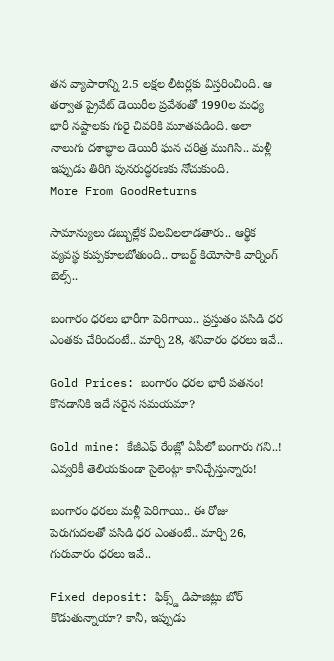తన వ్యాపారాన్ని 2.5 లక్షల లీటర్లకు విస్తరించింది. ఆ తర్వాత ప్రైవేట్ డెయిరీల ప్రవేశంతో 1990ల మధ్య భారీ నష్టాలకు గురై చివరికి మూతపడింది. అలా నాలుగు దశాబ్ధాల డెయిరీ ఘన చరిత్ర ముగిసి.. మళ్లీ ఇప్పుడు తిరిగి పునరుద్ధరణకు నోచుకుంది.
More From GoodReturns

సామాన్యులు డబ్బుల్లేక విలవిలలాడతారు.. ఆర్థిక వ్యవస్థ కుప్పకూలబోతుంది.. రాబర్ట్ కియోసాకి వార్నింగ్ బెల్స్..

బంగారం ధరలు భారీగా పెరిగాయి.. ప్రస్తుతం పసిడి ధర ఎంతకు చేరిందంటే.. మార్చి 28, శనివారం ధరలు ఇవే..

Gold Prices: బంగారం ధరల భారీ పతనం! కొనడానికి ఇదే సరైన సమయమా?

Gold mine: కేజీఎఫ్ రేంజ్లో ఏపీలో బంగారు గని..! ఎవ్వరికీ తెలియకుండా సైలెంట్గా కానిచ్చేస్తున్నారు!

బంగారం ధరలు మళ్లీ పెరిగాయి.. ఈ రోజు పెరుగుదలతో పసిడి ధర ఎంతంటే.. మార్చి 26, గురువారం ధరలు ఇవే..

Fixed deposit: ఫిక్స్డ్ డిపాజిట్లు బోర్ కొడుతున్నాయా? కానీ, ఇప్పుడు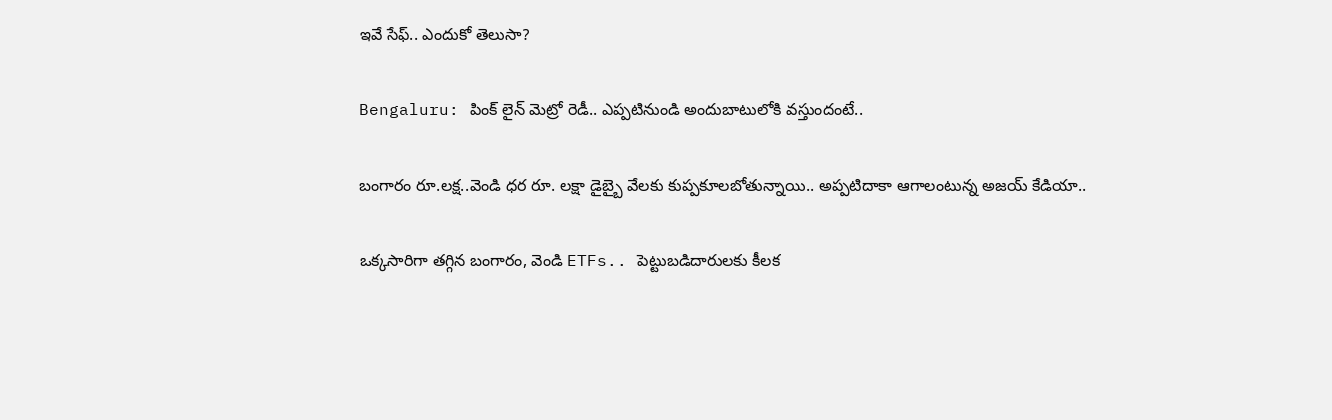ఇవే సేఫ్.. ఎందుకో తెలుసా?

Bengaluru: పింక్ లైన్ మెట్రో రెడీ.. ఎప్పటినుండి అందుబాటులోకి వస్తుందంటే..

బంగారం రూ.లక్ష..వెండి ధర రూ. లక్షా డైబ్బై వేలకు కుప్పకూలబోతున్నాయి.. అప్పటిదాకా ఆగాలంటున్న అజయ్ కేడియా..

ఒక్కసారిగా తగ్గిన బంగారం, వెండి ETFs.. పెట్టుబడిదారులకు కీలక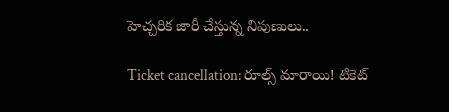హెచ్చరిక జారీ చేస్తున్న నిపుణులు..

Ticket cancellation: రూల్స్ మారాయి! టికెట్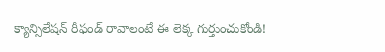క్యాన్సిలేషన్ రీఫండ్ రావాలంటే ఈ లెక్క గుర్తుంచుకోండి!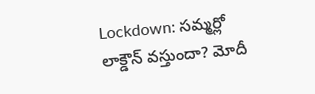Lockdown: సమ్మర్లో లాక్డౌన్ వస్తుందా? మోదీ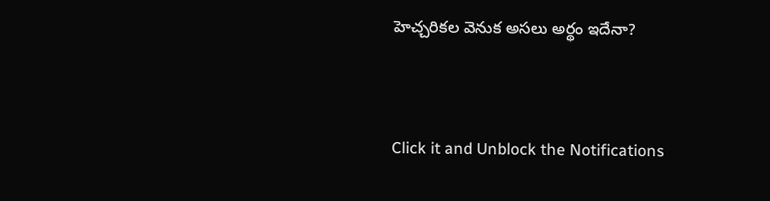హెచ్చరికల వెనుక అసలు అర్థం ఇదేనా?



Click it and Unblock the Notifications